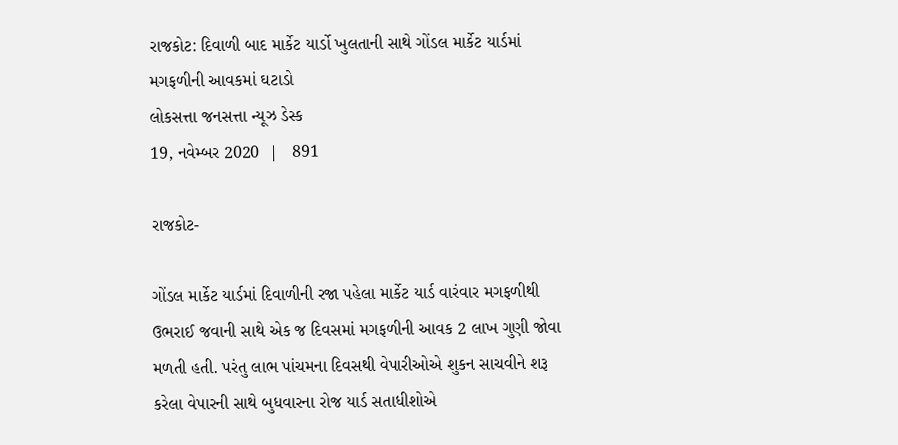રાજકોટ: દિવાળી બાદ માર્કેટ યાર્ડો ખુલતાની સાથે ગોંડલ માર્કેટ યાર્ડમાં મગફળીની આવકમાં ઘટાડો
લોકસત્તા જનસત્તા ન્યૂઝ ડેસ્ક
19, નવેમ્બર 2020  |   891

રાજકોટ-

ગોંડલ માર્કેટ યાર્ડમાં દિવાળીની રજા પહેલા માર્કેટ યાર્ડ વારંવાર મગફળીથી ઉભરાઈ જવાની સાથે એક જ દિવસમાં મગફળીની આવક 2 લાખ ગુણી જોવા મળતી હતી. પરંતુ લાભ પાંચમના દિવસથી વેપારીઓએ શુકન સાચવીને શરૂ કરેલા વેપારની સાથે બુધવારના રોજ યાર્ડ સતાધીશોએ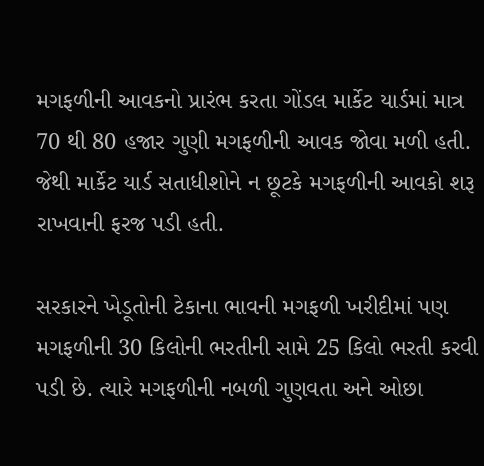મગફળીની આવકનો પ્રારંભ કરતા ગોંડલ માર્કેટ યાર્ડમાં માત્ર 70 થી 80 હજાર ગુણી મગફળીની આવક જોવા મળી હતી. જેથી માર્કેટ યાર્ડ સતાધીશોને ન છૂટકે મગફળીની આવકો શરૂ રાખવાની ફરજ પડી હતી.

સરકારને ખેડૂતોની ટેકાના ભાવની મગફળી ખરીદીમાં પણ મગફળીની 30 કિલોની ભરતીની સામે 25 કિલો ભરતી કરવી પડી છે. ત્યારે મગફળીની નબળી ગુણવતા અને ઓછા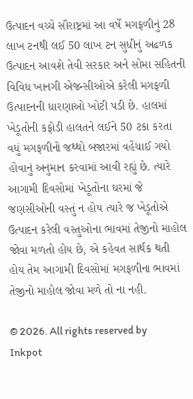ઉત્પાદન વચ્ચે સૌરાષ્ટ્રમાં આ વર્ષે મગફળીનું 28 લાખ ટનથી લઈ 50 લાખ ટન સુધીનું અઢળક ઉત્પાદન આવશે તેવી સરકાર અને સોમા સહિતની વિવિધ ખાનગી એજન્સીઓએ કરેલી મગફળી ઉત્પાદનની ધારણાઓ ખોટી પડી છે. હાલમાં ખેડૂતોની કફોડી હાલતને લઈને 50 ટકા કરતા વધું મગફળીનો જથ્થો બજારમાં વહેંચાઈ ગયો હોવાનું અનુમાન કરવામાં આવી રહ્યું છે. ત્યારે આગામી દિવસોમાં ખેડૂતોના ઘરમાં જે જણસીઓની વસ્તું ન હોય ત્યારે જ ખેડૂતોએ ઉત્પાદન કરેલી વસ્તુઓના ભાવમાં તેજીનો માહોલ જોવા મળતો હોય છે, એ કહેવત સાર્થક થતી હોય તેમ આગામી દિવસોમાં મગફળીના ભાવમાં તેજીનો માહોલ જોવા મળે તો ના નહી.

© 2026. All rights reserved by Inkpot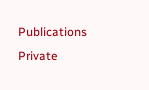Publications Private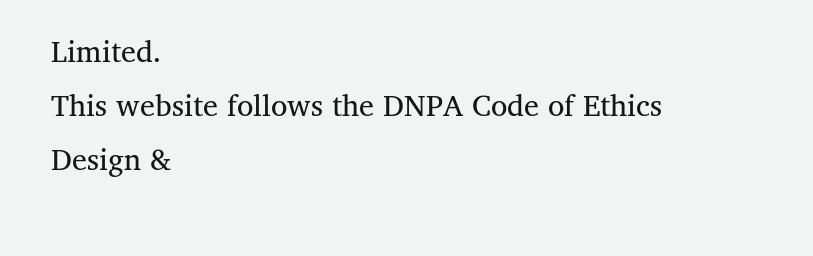Limited.
This website follows the DNPA Code of Ethics
Design &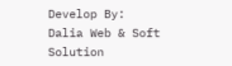Develop By:
Dalia Web & Soft Solution